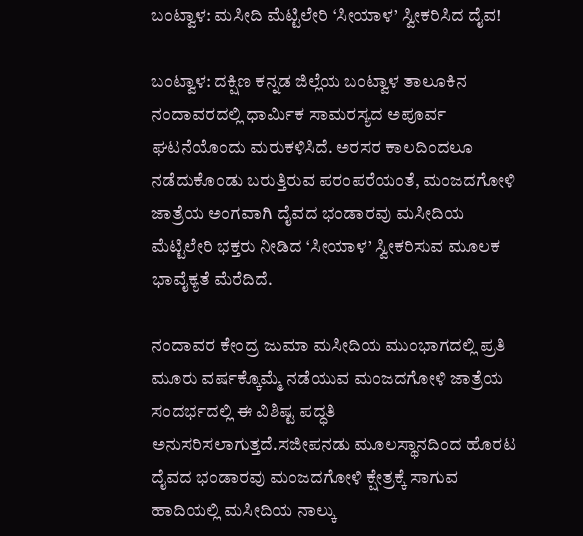ಬಂಟ್ವಾಳ: ಮಸೀದಿ ಮೆಟ್ಟಿಲೇರಿ ‘ಸೀಯಾಳ’ ಸ್ವೀಕರಿಸಿದ ದೈವ!

ಬಂಟ್ವಾಳ: ದಕ್ಷಿಣ ಕನ್ನಡ ಜಿಲ್ಲೆಯ ಬಂಟ್ವಾಳ ತಾಲೂಕಿನ ನಂದಾವರದಲ್ಲಿ ಧಾರ್ಮಿಕ ಸಾಮರಸ್ಯದ ಅಪೂರ್ವ ಘಟನೆಯೊಂದು ಮರುಕಳಿಸಿದೆ. ಅರಸರ ಕಾಲದಿಂದಲೂ ನಡೆದುಕೊಂಡು ಬರುತ್ತಿರುವ ಪರಂಪರೆಯಂತೆ, ಮಂಜದಗೋಳಿ ಜಾತ್ರೆಯ ಅಂಗವಾಗಿ ದೈವದ ಭಂಡಾರವು ಮಸೀದಿಯ ಮೆಟ್ಟಿಲೇರಿ ಭಕ್ತರು ನೀಡಿದ ‘ಸೀಯಾಳ’ ಸ್ವೀಕರಿಸುವ ಮೂಲಕ ಭಾವೈಕ್ಯತೆ ಮೆರೆದಿದೆ.

ನಂದಾವರ ಕೇಂದ್ರ ಜುಮಾ ಮಸೀದಿಯ ಮುಂಭಾಗದಲ್ಲಿ ಪ್ರತಿ ಮೂರು ವರ್ಷಕ್ಕೊಮ್ಮೆ ನಡೆಯುವ ಮಂಜದಗೋಳಿ ಜಾತ್ರೆಯ ಸಂದರ್ಭದಲ್ಲಿ ಈ ವಿಶಿಷ್ಟ ಪದ್ಧತಿ ಅನುಸರಿಸಲಾಗುತ್ತದೆ.ಸಜೀಪನಡು ಮೂಲಸ್ಥಾನದಿಂದ ಹೊರಟ ದೈವದ ಭಂಡಾರವು ಮಂಜದಗೋಳಿ ಕ್ಷೇತ್ರಕ್ಕೆ ಸಾಗುವ ಹಾದಿಯಲ್ಲಿ ಮಸೀದಿಯ ನಾಲ್ಕು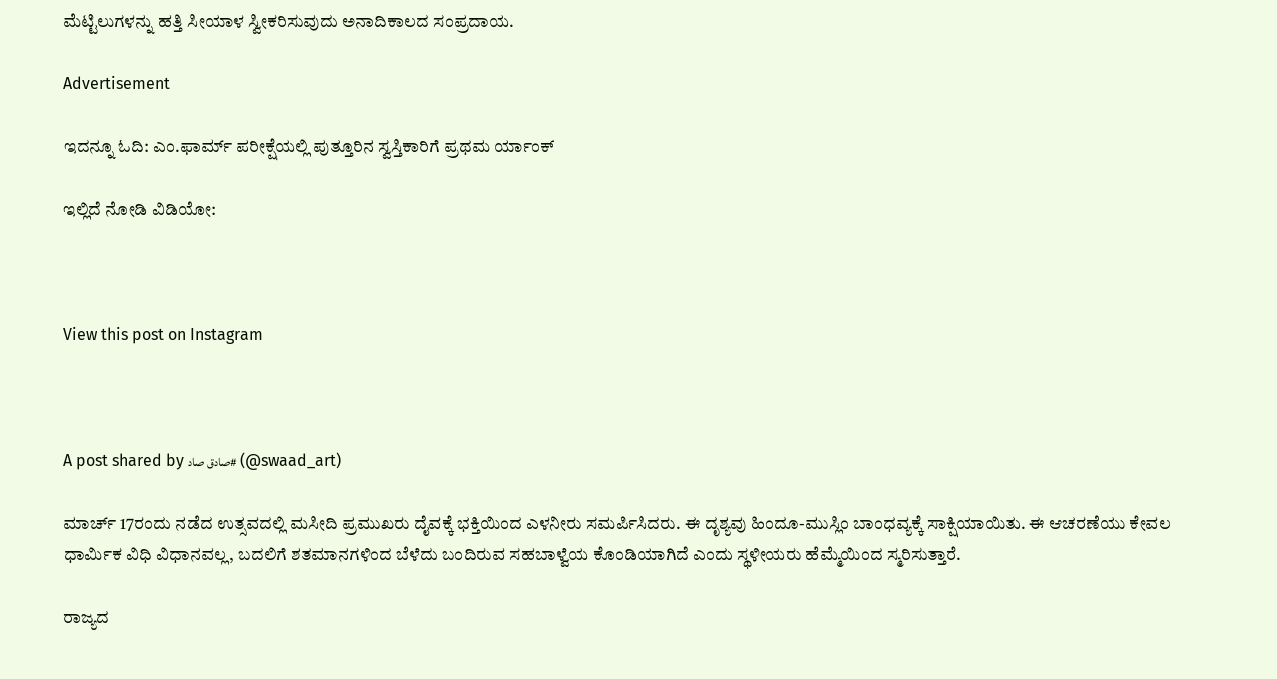ಮೆಟ್ಟಿಲುಗಳನ್ನು ಹತ್ತಿ ಸೀಯಾಳ ಸ್ವೀಕರಿಸುವುದು ಅನಾದಿಕಾಲದ ಸಂಪ್ರದಾಯ.

Advertisement

ಇದನ್ನೂ ಓದಿ: ಎಂ.ಫಾರ್ಮ್ ಪರೀಕ್ಷೆಯಲ್ಲಿ ಪುತ್ತೂರಿನ ಸ್ವಸ್ತಿಕಾರಿಗೆ ಪ್ರಥಮ ರ್ಯಾಂಕ್

ಇಲ್ಲಿದೆ ನೋಡಿ ವಿಡಿಯೋ:



View this post on Instagram



A post shared by صادق صاد# (@swaad_art)

ಮಾರ್ಚ್ 17ರಂದು ನಡೆದ ಉತ್ಸವದಲ್ಲಿ ಮಸೀದಿ ಪ್ರಮುಖರು ದೈವಕ್ಕೆ ಭಕ್ತಿಯಿಂದ ಎಳನೀರು ಸಮರ್ಪಿಸಿದರು. ಈ ದೃಶ್ಯವು ಹಿಂದೂ-ಮುಸ್ಲಿಂ ಬಾಂಧವ್ಯಕ್ಕೆ ಸಾಕ್ಷಿಯಾಯಿತು. ಈ ಆಚರಣೆಯು ಕೇವಲ ಧಾರ್ಮಿಕ ವಿಧಿ ವಿಧಾನವಲ್ಲ, ಬದಲಿಗೆ ಶತಮಾನಗಳಿಂದ ಬೆಳೆದು ಬಂದಿರುವ ಸಹಬಾಳ್ವೆಯ ಕೊಂಡಿಯಾಗಿದೆ ಎಂದು ಸ್ಥಳೀಯರು ಹೆಮ್ಮೆಯಿಂದ ಸ್ಮರಿಸುತ್ತಾರೆ.

ರಾಜ್ಯದ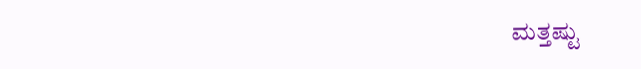ಮತ್ತಷ್ಟು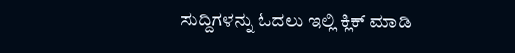ಸುದ್ದಿಗಳನ್ನು ಓದಲು ಇಲ್ಲಿ ಕ್ಲಿಕ್‌ ಮಾಡಿ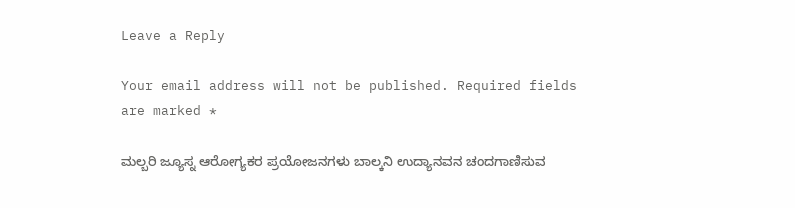Leave a Reply

Your email address will not be published. Required fields are marked *

ಮಲ್ಬರಿ ಜ್ಯೂಸ್ನ ಆರೋಗ್ಯಕರ ಪ್ರಯೋಜನಗಳು ಬಾಲ್ಕನಿ ಉದ್ಯಾನವನ ಚಂದಗಾಣಿಸುವ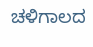ಚಳಿಗಾಲದ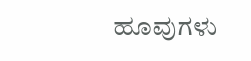ಹೂವುಗಳು